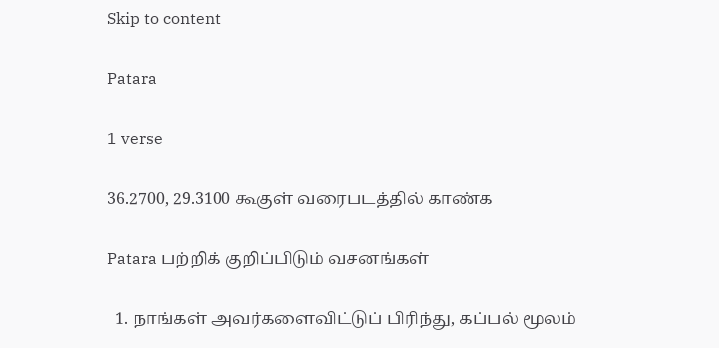Skip to content

Patara

1 verse

36.2700, 29.3100 கூகுள் வரைபடத்தில் காண்க

Patara பற்றிக் குறிப்பிடும் வசனங்கள்

  1. நாங்கள் அவர்களைவிட்டுப் பிரிந்து, கப்பல் மூலம்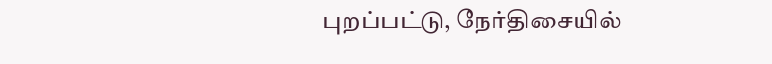புறப்பட்டு, நேர்திசையில்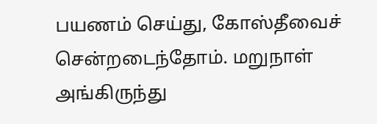பயணம் செய்து, கோஸ்தீவைச் சென்றடைந்தோம். மறுநாள் அங்கிருந்து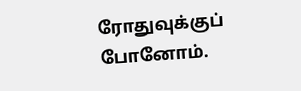ரோதுவுக்குப் போனோம்.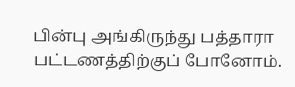பின்பு அங்கிருந்து பத்தாரா பட்டணத்திற்குப் போனோம்.